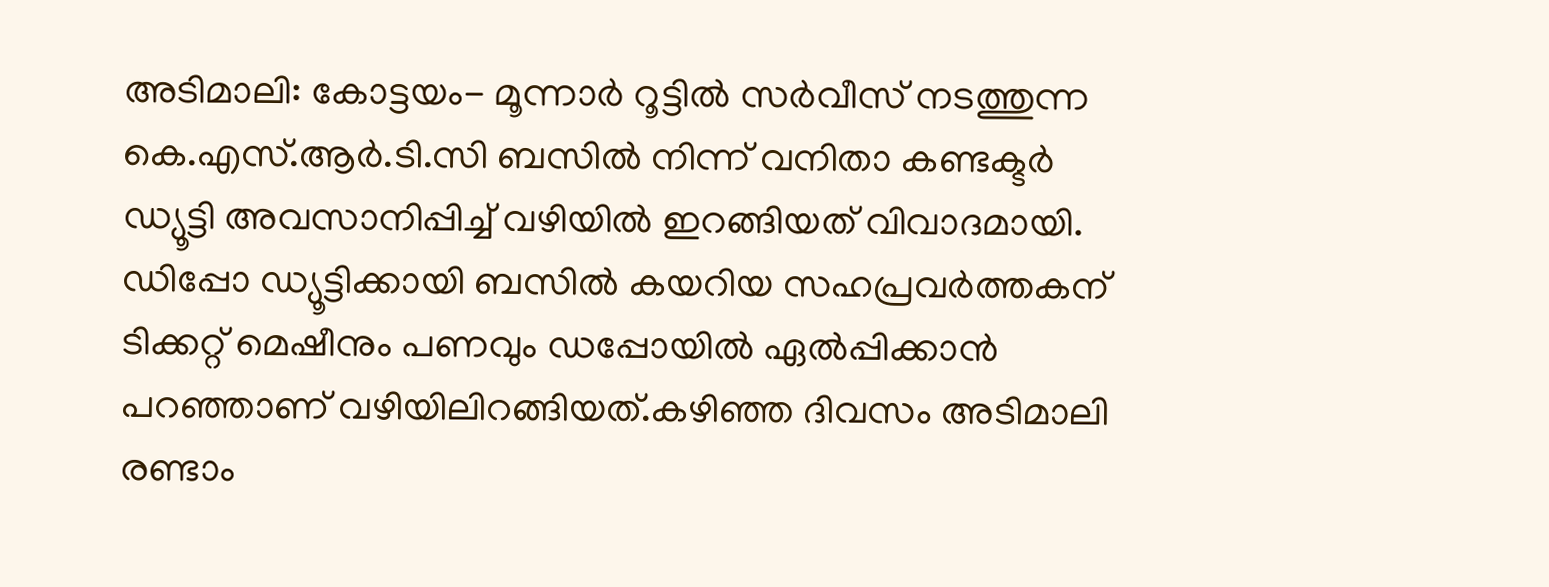അടിമാലി: കോട്ടയം- മൂന്നാർ റൂട്ടിൽ സർവീസ് നടത്തുന്ന കെ.എസ്.ആർ.ടി.സി ബസിൽ നിന്ന് വനിതാ കണ്ടക്ടർ ഡ്യൂട്ടി അവസാനിപ്പിച്ച് വഴിയിൽ ഇറങ്ങിയത് വിവാദമായി. ഡിപ്പോ ഡ്യൂട്ടിക്കായി ബസിൽ കയറിയ സഹപ്രവർത്തകന് ടിക്കറ്റ് മെഷീനും പണവും ഡപ്പോയിൽ ഏൽപ്പിക്കാൻ പറഞ്ഞാണ് വഴിയിലിറങ്ങിയത്.കഴിഞ്ഞ ദിവസം അടിമാലി രണ്ടാം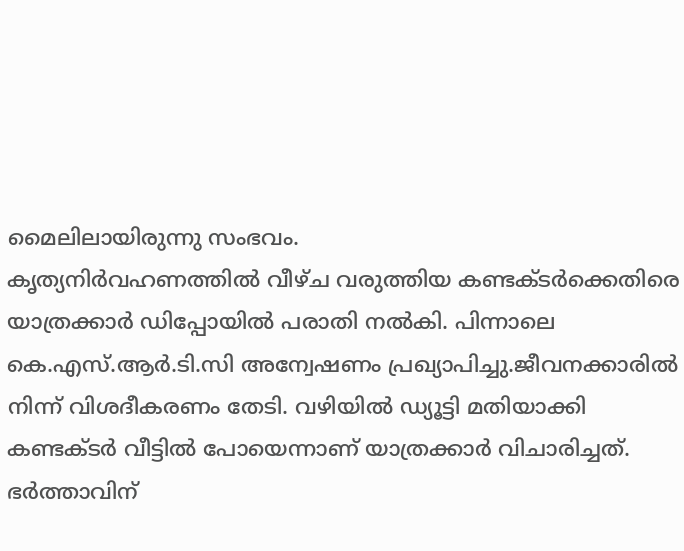മൈലിലായിരുന്നു സംഭവം.
കൃത്യനിർവഹണത്തിൽ വീഴ്ച വരുത്തിയ കണ്ടക്ടർക്കെതിരെ യാത്രക്കാർ ഡിപ്പോയിൽ പരാതി നൽകി. പിന്നാലെ കെ.എസ്.ആർ.ടി.സി അന്വേഷണം പ്രഖ്യാപിച്ചു.ജീവനക്കാരിൽ
നിന്ന് വിശദീകരണം തേടി. വഴിയിൽ ഡ്യൂട്ടി മതിയാക്കി കണ്ടക്ടർ വീട്ടിൽ പോയെന്നാണ് യാത്രക്കാർ വിചാരിച്ചത്. ഭർത്താവിന്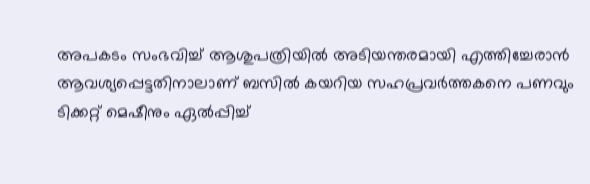അപകടം സംഭവിച്ച് ആശുപത്രിയിൽ അടിയന്തരമായി എത്തിച്ചേരാൻ ആവശ്യപ്പെട്ടതിനാലാണ് ബസിൽ കയറിയ സഹപ്രവർത്തകനെ പണവും ടിക്കറ്റ് മെഷീനും ഏൽപ്പിച്ച്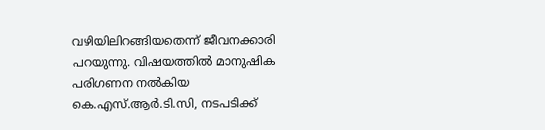വഴിയിലിറങ്ങിയതെന്ന് ജീവനക്കാരി പറയുന്നു. വിഷയത്തിൽ മാനുഷിക പരിഗണന നൽകിയ കെ.എസ്.ആർ.ടി.സി, നടപടിക്ക്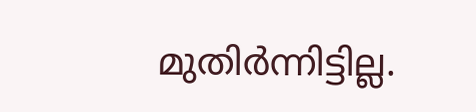മുതിർന്നിട്ടില്ല.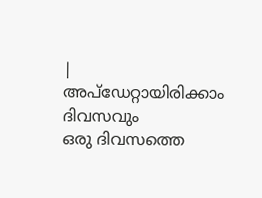|
അപ്ഡേറ്റായിരിക്കാം ദിവസവും
ഒരു ദിവസത്തെ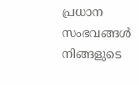പ്രധാന സംഭവങ്ങൾ നിങ്ങളുടെ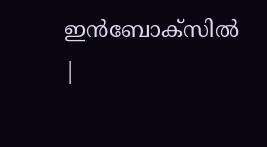ഇൻബോക്സിൽ |